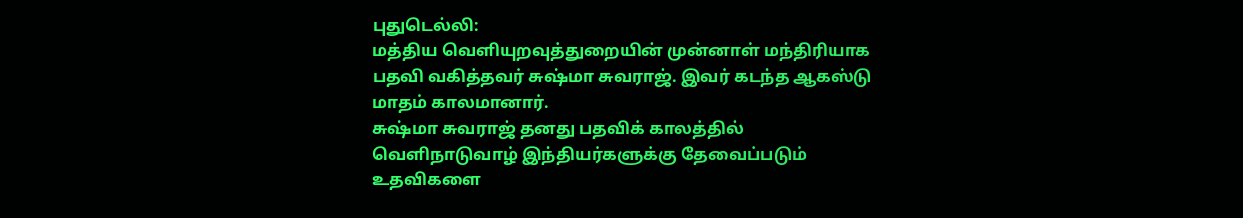புதுடெல்லி:
மத்திய வெளியுறவுத்துறையின் முன்னாள் மந்திரியாக பதவி வகித்தவர் சுஷ்மா சுவராஜ். இவர் கடந்த ஆகஸ்டு மாதம் காலமானார்.
சுஷ்மா சுவராஜ் தனது பதவிக் காலத்தில் வெளிநாடுவாழ் இந்தியர்களுக்கு தேவைப்படும் உதவிகளை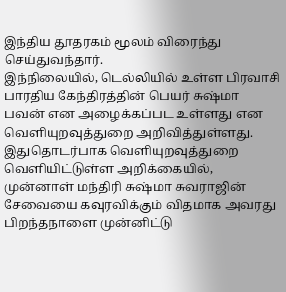இந்திய தூதரகம் மூலம் விரைந்து செய்துவந்தார்.
இந்நிலையில், டெல்லியில் உள்ள பிரவாசி பாரதிய கேந்திரத்தின் பெயர் சுஷ்மா பவன் என அழைக்கப்பட உள்ளது என வெளியுறவுத்துறை அறிவித்துள்ளது.
இதுதொடர்பாக வெளியுறவுத்துறை வெளியிட்டுள்ள அறிக்கையில், முன்னாள் மந்திரி சுஷ்மா சுவராஜின் சேவையை கவுரவிக்கும் விதமாக அவரது பிறந்தநாளை முன்னிட்டு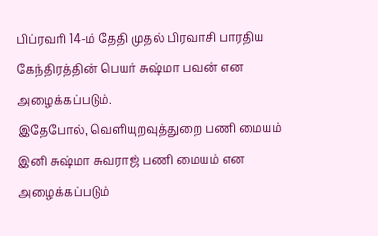பிப்ரவரி 14-ம் தேதி முதல் பிரவாசி பாரதிய கேந்திரத்தின் பெயர் சுஷ்மா பவன் என அழைக்கப்படும்.
இதேபோல், வெளியுறவுத்துறை பணி மையம் இனி சுஷ்மா சுவராஜ் பணி மையம் என அழைக்கப்படும்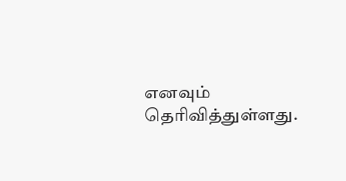எனவும் தெரிவித்துள்ளது.